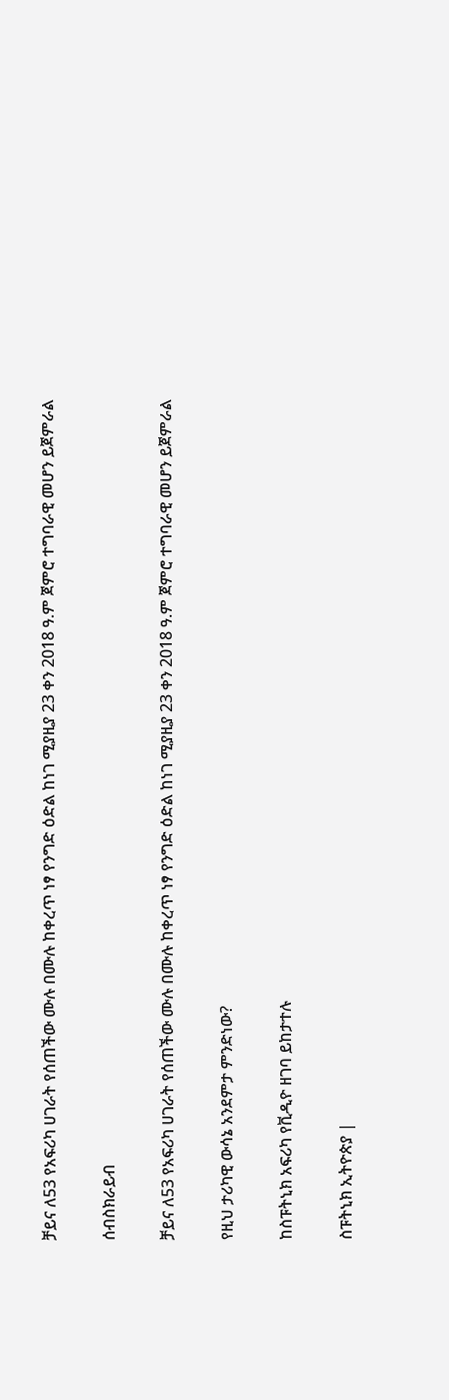ቻይና ለ53 የአፍሪካ ሀገራት የሰጠችው ሙሉ በሙሉ ከቀረጥ ነፃ የንግድ ዕድል ከነገ ሚያዚያ 23 ቀን 2018 ዓ.ም ጀምሮ ተግባራዊ መሆን ይጀምራል

ሰብስክራይብ

ቻይና ለ53 የአፍሪካ ሀገራት የሰጠችው ሙሉ በሙሉ ከቀረጥ ነፃ የንግድ ዕድል ከነገ ሚያዚያ 23 ቀን 2018 ዓ.ም ጀምሮ ተግባራዊ መሆን ይጀምራል

የዚህ ታሪካዊ ውሳኔ አንደምታ ምንድነው?

ከስፑትኒክ አፍሪካ የቪዲዮ ዘገባ ይከታተሉ

ስፑትኒክ ኢትዮጵያ |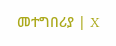መተግበሪያ | X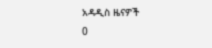አዳዲስ ዜናዎች
0